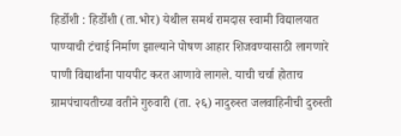हिर्डोशी : हिर्डोशी (ता.भोर) येथील समर्थ रामदास स्वामी विद्यालयात पाण्याची टंचाई निर्माण झाल्याने पोषण आहार शिजवण्यासाठी लागणारे पाणी विद्यार्थांना पायपीट करत आणावे लागले. याची चर्चा होताच ग्रामपंचायतीच्या वतीने गुरुवारी (ता. २६) नादुरुस्त जलवाहिनीची दुरुस्ती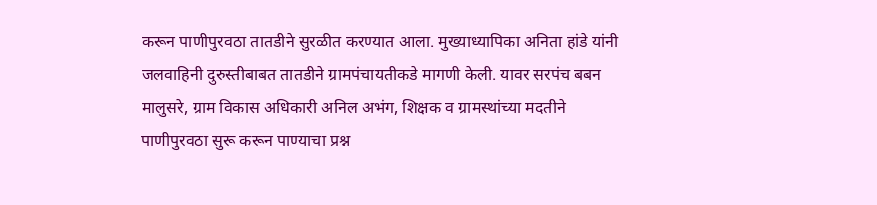करून पाणीपुरवठा तातडीने सुरळीत करण्यात आला. मुख्याध्यापिका अनिता हांडे यांनी जलवाहिनी दुरुस्तीबाबत तातडीने ग्रामपंचायतीकडे मागणी केली. यावर सरपंच बबन मालुसरे, ग्राम विकास अधिकारी अनिल अभंग, शिक्षक व ग्रामस्थांच्या मदतीने पाणीपुरवठा सुरू करून पाण्याचा प्रश्न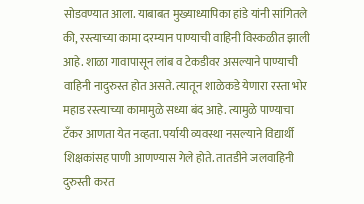सोडवण्यात आला. याबाबत मुख्याध्यापिका हांडे यांनी सांगितले की, रस्त्याच्या कामा दरम्यान पाण्याची वाहिनी विस्कळीत झाली आहे. शाळा गावापासून लांब व टेकडीवर असल्याने पाण्याची वाहिनी नादुरुस्त होत असते. त्यातून शाळेकडे येणारा रस्ता भोर महाड रस्त्याच्या कामामुळे सध्या बंद आहे. त्यामुळे पाण्याचा टँकर आणता येत नव्हता. पर्यायी व्यवस्था नसल्याने विद्यार्थी शिक्षकांसह पाणी आणण्यास गेले होते. तातडीने जलवाहिनी दुरुस्ती करत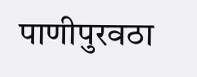पाणीपुरवठा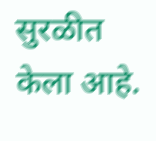सुरळीत केला आहे.